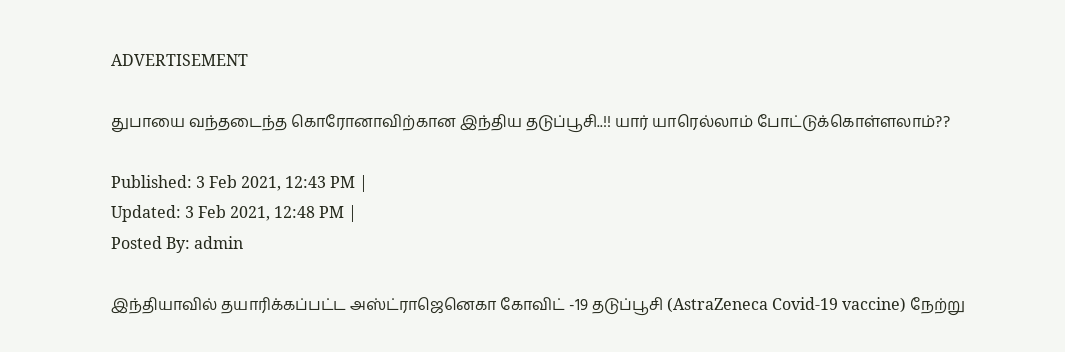ADVERTISEMENT

துபாயை வந்தடைந்த கொரோனாவிற்கான இந்திய தடுப்பூசி..!! யார் யாரெல்லாம் போட்டுக்கொள்ளலாம்??

Published: 3 Feb 2021, 12:43 PM |
Updated: 3 Feb 2021, 12:48 PM |
Posted By: admin

இந்தியாவில் தயாரிக்கப்பட்ட அஸ்ட்ராஜெனெகா கோவிட் -19 தடுப்பூசி (AstraZeneca Covid-19 vaccine) நேற்று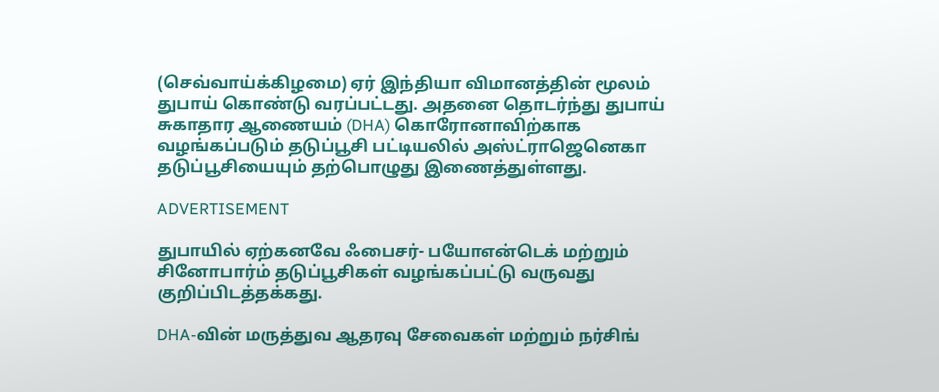(செவ்வாய்க்கிழமை) ஏர் இந்தியா விமானத்தின் மூலம் துபாய் கொண்டு வரப்பட்டது. அதனை தொடர்ந்து துபாய் சுகாதார ஆணையம் (DHA) கொரோனாவிற்காக வழங்கப்படும் தடுப்பூசி பட்டியலில் அஸ்ட்ராஜெனெகா தடுப்பூசியையும் தற்பொழுது இணைத்துள்ளது.

ADVERTISEMENT

துபாயில் ஏற்கனவே ஃபைசர்- பயோஎன்டெக் மற்றும் சினோபார்ம் தடுப்பூசிகள் வழங்கப்பட்டு வருவது குறிப்பிடத்தக்கது.

DHA-வின் மருத்துவ ஆதரவு சேவைகள் மற்றும் நர்சிங்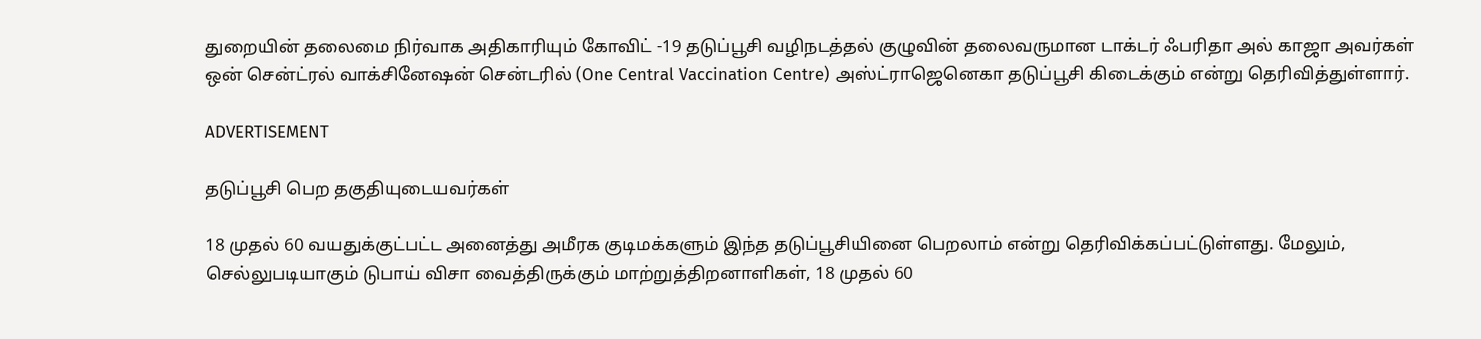துறையின் தலைமை நிர்வாக அதிகாரியும் கோவிட் -19 தடுப்பூசி வழிநடத்தல் குழுவின் தலைவருமான டாக்டர் ஃபரிதா அல் காஜா அவர்கள் ஒன் சென்ட்ரல் வாக்சினேஷன் சென்டரில் (One Central Vaccination Centre) அஸ்ட்ராஜெனெகா தடுப்பூசி கிடைக்கும் என்று தெரிவித்துள்ளார்.

ADVERTISEMENT

தடுப்பூசி பெற தகுதியுடையவர்கள்

18 முதல் 60 வயதுக்குட்பட்ட அனைத்து அமீரக குடிமக்களும் இந்த தடுப்பூசியினை பெறலாம் என்று தெரிவிக்கப்பட்டுள்ளது. மேலும், செல்லுபடியாகும் டுபாய் விசா வைத்திருக்கும் மாற்றுத்திறனாளிகள், 18 முதல் 60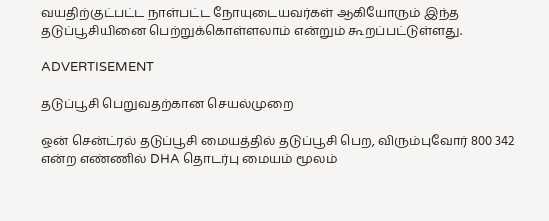வயதிற்குட்பட்ட நாள்பட்ட நோயுடையவர்கள் ஆகியோரும் இந்த தடுப்பூசியினை பெற்றுக்கொள்ளலாம் என்றும் கூறப்பட்டுள்ளது.

ADVERTISEMENT

தடுப்பூசி பெறுவதற்கான செயல்முறை

ஒன் சென்ட்ரல் தடுப்பூசி மையத்தில் தடுப்பூசி பெற, விரும்புவோர் 800 342 என்ற எண்ணில் DHA தொடர்பு மையம் மூலம்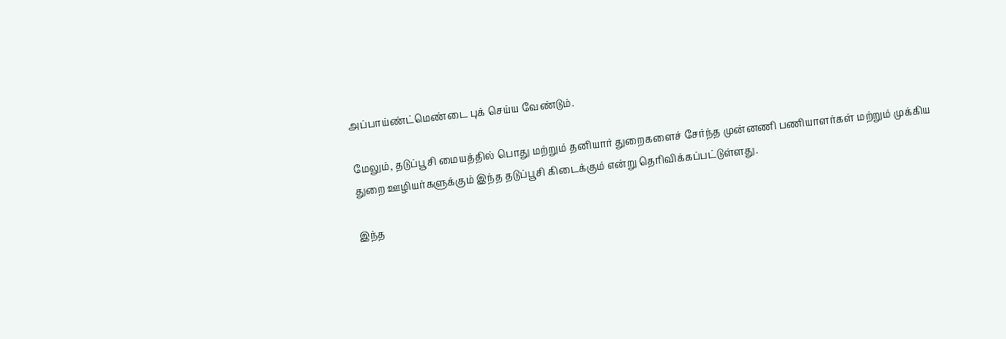அப்பாய்ண்ட்மெண்டை புக் செய்ய வேண்டும்.

மேலும், தடுப்பூசி மையத்தில் பொது மற்றும் தனியார் துறைகளைச் சேர்ந்த முன்னணி பணியாளர்கள் மற்றும் முக்கிய துறை ஊழியர்களுக்கும் இந்த தடுப்பூசி கிடைக்கும் என்று தெரிவிக்கப்பட்டுள்ளது.

இந்த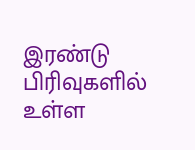இரண்டு பிரிவுகளில் உள்ள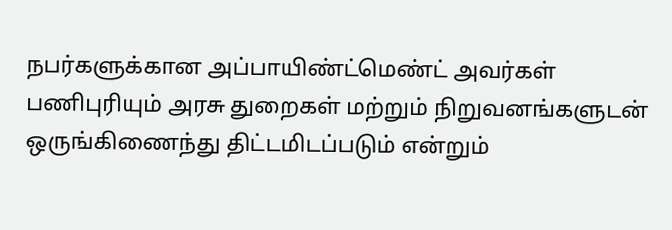நபர்களுக்கான அப்பாயிண்ட்மெண்ட் அவர்கள் பணிபுரியும் அரசு துறைகள் மற்றும் நிறுவனங்களுடன் ஒருங்கிணைந்து திட்டமிடப்படும் என்றும்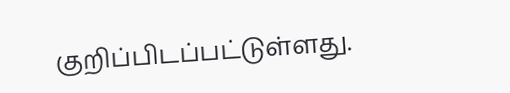குறிப்பிடப்பட்டுள்ளது.